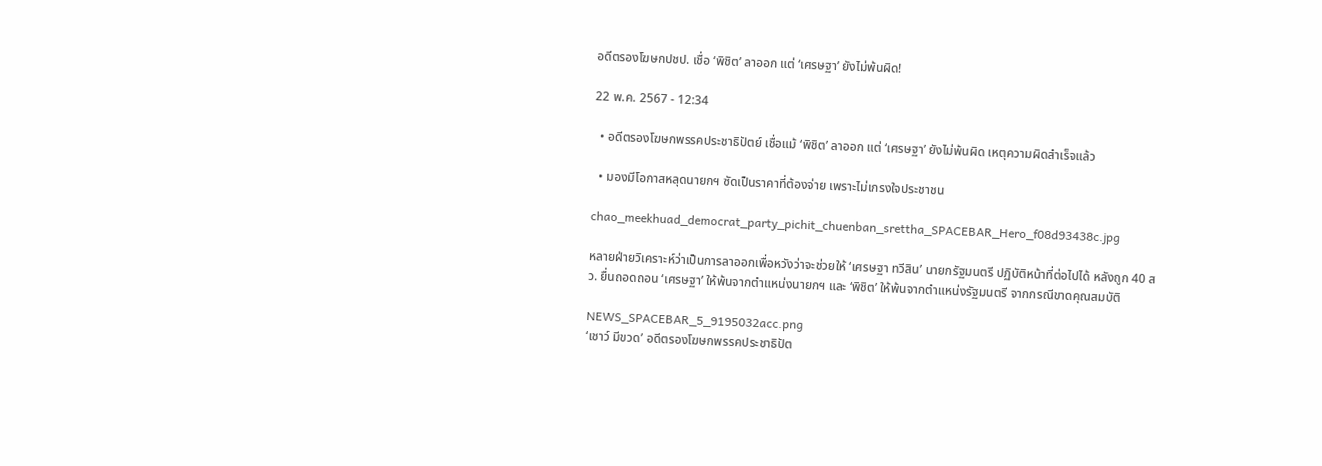อดีตรองโฆษกปชป. เชื่อ ‘พิชิต’ ลาออก แต่ ‘เศรษฐา’ ยังไม่พ้นผิด!

22 พ.ค. 2567 - 12:34

  • อดีตรองโฆษกพรรคประชาธิปัตย์ เชื่อแม้ ‘พิชิต’ ลาออก แต่ ‘เศรษฐา’ ยังไม่พ้นผิด เหตุความผิดสำเร็จแล้ว

  • มองมีโอกาสหลุดนายกฯ ซัดเป็นราคาที่ต้องจ่าย เพราะไม่เกรงใจประชาชน

chao_meekhuad_democrat_party_pichit_chuenban_srettha_SPACEBAR_Hero_f08d93438c.jpg

หลายฝ่ายวิเคราะห์ว่าเป็นการลาออกเพื่อหวังว่าจะช่วยให้ ‘เศรษฐา ทวีสิน’ นายกรัฐมนตรี ปฏิบัติหน้าที่ต่อไปได้ หลังถูก 40 สว. ยื่นถอดถอน ‘เศรษฐา’ ให้พ้นจากตำแหน่งนายกฯ และ ‘พิชิต’ ให้พ้นจากตำแหน่งรัฐมนตรี จากกรณีขาดคุณสมบัติ

NEWS_SPACEBAR_5_9195032acc.png
‘เชาว์ มีขวด’ อดีตรองโฆษกพรรคประชาธิปัต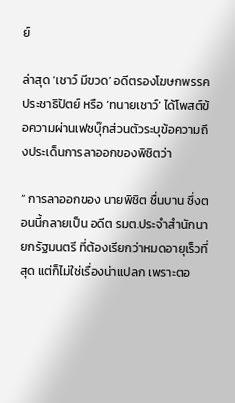ย์

ล่าสุด ‘เชาว์ มีขวด’ อดีตรองโฆษกพรรคประชาธิปัตย์ หรือ ‘ทนายเชาว์’ ได้โพสต์ข้อความผ่านเฟซบุ๊กส่วนตัวระบุข้อความถึงประเด็นการลาออกของพิชิตว่า

“ การลาออกของ นายพิชิต ชื่นบาน ซึ่งตอนนี้กลายเป็น อดีต รมต.ประจำสำนักนายกรัฐมนตรี ที่ต้องเรียกว่าหมดอายุเร็วที่สุด แต่ก็ไม่ใช่เรื่องน่าแปลก เพราะตอ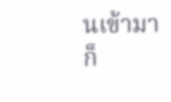นเข้ามาก็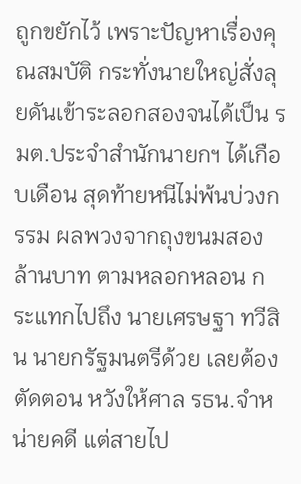ถูกขยักไว้ เพราะปัญหาเรื่องคุณสมบัติ กระทั่งนายใหญ่สั่งลุยดันเข้าระลอกสองจนได้เป็น รมต.ประจำสำนักนายกฯ ได้เกือบเดือน สุดท้ายหนีไม่พ้นบ่วงกรรม ผลพวงจากถุงขนมสองล้านบาท ตามหลอกหลอน กระแทกไปถึง นายเศรษฐา ทวีสิน นายกรัฐมนตรีด้วย เลยต้องตัดตอน หวังให้ศาล รธน.จำหน่ายคดี แต่สายไป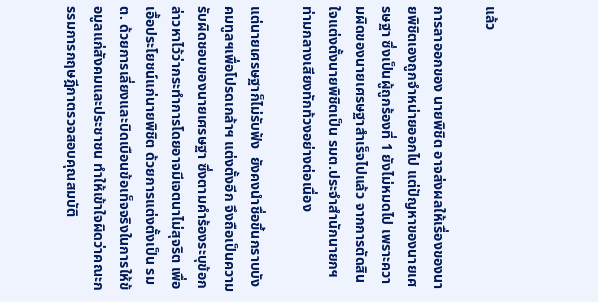แล้ว

การลาออกของ นายพิชิต อาจส่งผลให้เรื่องของนายพิชิตเองถูกจำหน่ายออกไป แต่ปัญหาของนายเศรษฐา ซึ่งเป็นผู้ถูกร้องที่ 1 ยังไม่หมดไป เพราะความผิดของนายเศรษฐาสำเร็จไปแล้ว จากการตัดสินใจแต่งตั้งนายพิชิตเป็น รมต.ประจำสำนักนายกฯ ท่ามกลางเสียงทักท้วงอย่างต่อเนื่อง

แต่นายเศรษฐาก็ไม่รับฟัง  ยังคงนำชื่อขึ้นกราบบังคมทูลฯเพื่อโปรดเกล้าฯ แต่งตั้งอีก จึงถือเป็นความรับผิดชอบของนายเศรษฐา ซึ่งตามคำร้องระบุข้อกล่าวหาไว้ว่ากระทำการโดยอาจมีเจตนาไม่สุจริต เพื่อเอื้อประโยชน์แก่นายพิชิต ด้วยการแต่งตั้งเป็น รมต. ด้วยการเลี่ยงและบิดเบือนข้อเท็จจริงในการให้ข้อมูลแก่สังคมและประชาชน ทำให้เข้าใจผิดว่าคณะกรรมการกฤษฎีกาตรวจสอบคุณสมบัติ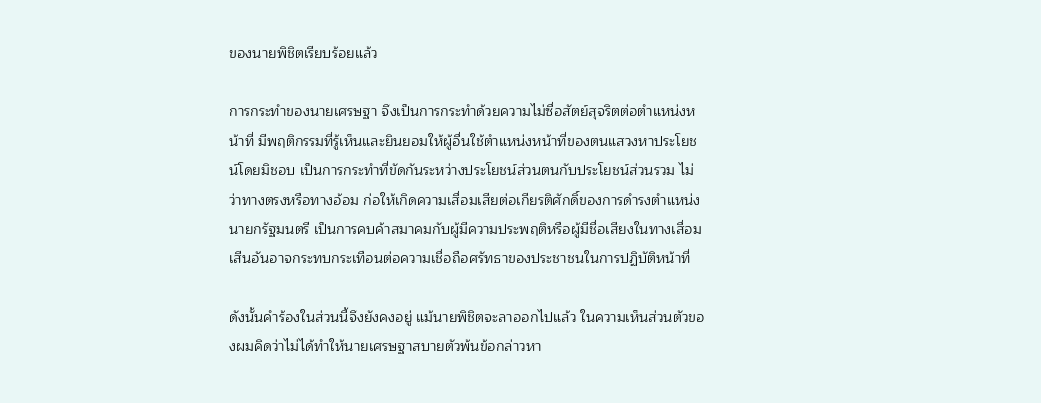ของนายพิชิตเรียบร้อยแล้ว

การกระทำของนายเศรษฐา จึงเป็นการกระทำด้วยความไม่ซื่อสัตย์สุจริตต่อตำแหน่งหน้าที่ มีพฤติกรรมที่รู้เห็นและยินยอมให้ผู้อื่นใช้ตำแหน่งหน้าที่ของตนแสวงหาประโยชน์โดยมิชอบ เป็นการกระทำที่ขัดกันระหว่างประโยชน์ส่วนตนกับประโยชน์ส่วนรวม ไม่ว่าทางตรงหรือทางอ้อม ก่อให้เกิดความเสื่อมเสียต่อเกียรติศักดิ์ของการดำรงตำแหน่งนายกรัฐมนตรี เป็นการคบค้าสมาคมกับผู้มีความประพฤติหรือผู้มีชื่อเสียงในทางเสื่อมเสีนอันอาจกระทบกระเทือนต่อความเชื่อถือศรัทธาของประชาชนในการปฏิบัติหน้าที่

ดังนั้นคำร้องในส่วนนี้จึงยังคงอยู่ แม้นายพิชิตจะลาออกไปแล้ว ในความเห็นส่วนตัวของผมคิดว่าไม่ได้ทำให้นายเศรษฐาสบายตัวพ้นข้อกล่าวหา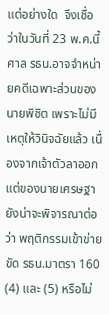แต่อย่างใด  จึงเชื่อว่าในวันที่ 23 พ.ค.นี้ ศาล รธน.อาจจำหน่ายคดีเฉพาะส่วนของนายพิชิต เพราะไม่มีเหตุให้วินิจฉัยแล้ว เนื่องจากเจ้าตัวลาออก แต่ของนายเศรษฐา ยังน่าจะพิจารณาต่อว่า พฤติกรรมเข้าข่ายขัด รธน.มาตรา 160 (4) และ (5) หรือไม่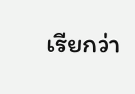เรียกว่า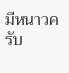มีหนาวครับ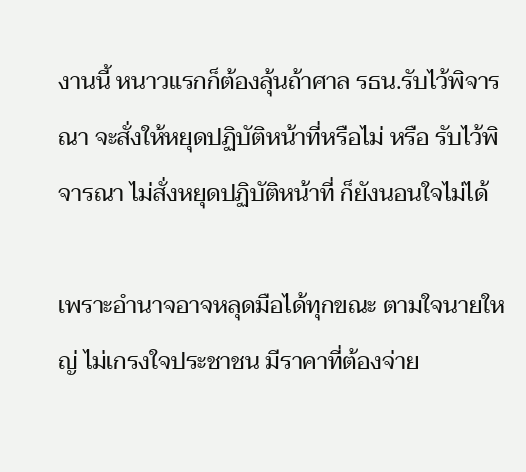งานนี้ หนาวแรกก็ต้องลุ้นถ้าศาล รธน.รับไว้พิจารณา จะสั่งให้หยุดปฏิบัติหน้าที่หรือไม่ หรือ รับไว้พิจารณา ไม่สั่งหยุดปฏิบัติหน้าที่ ก็ยังนอนใจไม่ได้

เพราะอำนาจอาจหลุดมือได้ทุกขณะ ตามใจนายใหญ่ ไม่เกรงใจประชาชน มีราคาที่ต้องจ่าย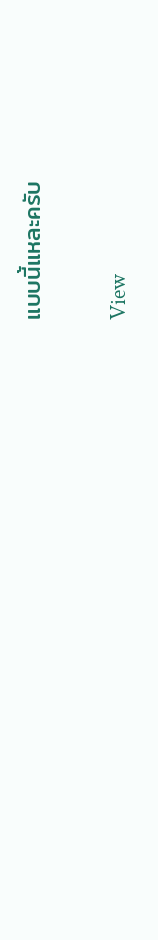แบบนี้แหละครับ

View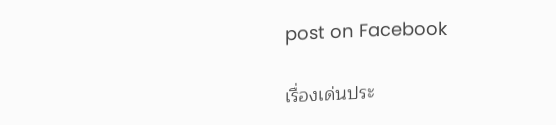post on Facebook

เรื่องเด่นประ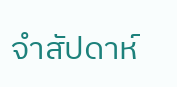จำสัปดาห์